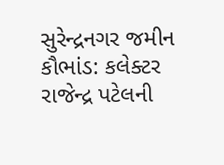સુરેન્દ્રનગર જમીન કૌભાંડ: કલેક્ટર રાજેન્દ્ર પટેલની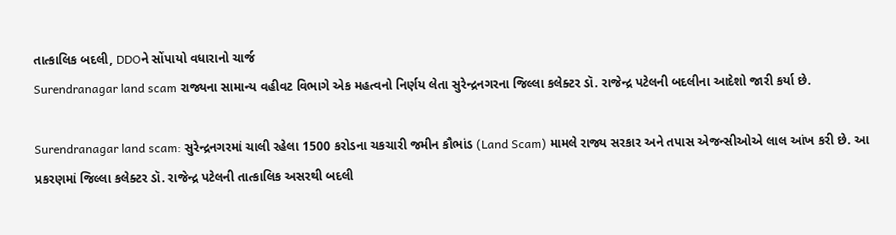તાત્કાલિક બદલી, DDOને સોંપાયો વધારાનો ચાર્જ
Surendranagar land scam રાજ્યના સામાન્ય વહીવટ વિભાગે એક મહત્વનો નિર્ણય લેતા સુરેન્દ્રનગરના જિલ્લા કલેક્ટર ડૉ. રાજેન્દ્ર પટેલની બદલીના આદેશો જારી કર્યા છે.

Surendranagar land scam: સુરેન્દ્રનગરમાં ચાલી રહેલા 1500 કરોડના ચકચારી જમીન કૌભાંડ (Land Scam) મામલે રાજ્ય સરકાર અને તપાસ એજન્સીઓએ લાલ આંખ કરી છે. આ પ્રકરણમાં જિલ્લા કલેક્ટર ડૉ. રાજેન્દ્ર પટેલની તાત્કાલિક અસરથી બદલી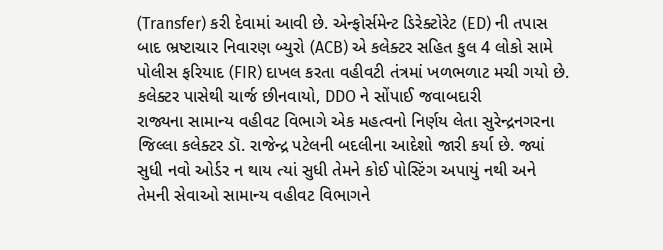(Transfer) કરી દેવામાં આવી છે. એન્ફોર્સમેન્ટ ડિરેક્ટોરેટ (ED) ની તપાસ બાદ ભ્રષ્ટાચાર નિવારણ બ્યુરો (ACB) એ કલેક્ટર સહિત કુલ 4 લોકો સામે પોલીસ ફરિયાદ (FIR) દાખલ કરતા વહીવટી તંત્રમાં ખળભળાટ મચી ગયો છે.
કલેક્ટર પાસેથી ચાર્જ છીનવાયો, DDO ને સોંપાઈ જવાબદારી
રાજ્યના સામાન્ય વહીવટ વિભાગે એક મહત્વનો નિર્ણય લેતા સુરેન્દ્રનગરના જિલ્લા કલેક્ટર ડૉ. રાજેન્દ્ર પટેલની બદલીના આદેશો જારી કર્યા છે. જ્યાં સુધી નવો ઓર્ડર ન થાય ત્યાં સુધી તેમને કોઈ પોસ્ટિંગ અપાયું નથી અને તેમની સેવાઓ સામાન્ય વહીવટ વિભાગને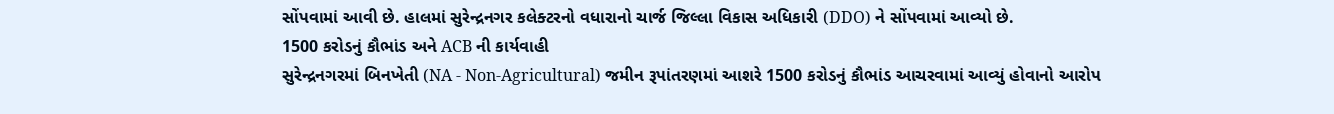સોંપવામાં આવી છે. હાલમાં સુરેન્દ્રનગર કલેક્ટરનો વધારાનો ચાર્જ જિલ્લા વિકાસ અધિકારી (DDO) ને સોંપવામાં આવ્યો છે.
1500 કરોડનું કૌભાંડ અને ACB ની કાર્યવાહી
સુરેન્દ્રનગરમાં બિનખેતી (NA - Non-Agricultural) જમીન રૂપાંતરણમાં આશરે 1500 કરોડનું કૌભાંડ આચરવામાં આવ્યું હોવાનો આરોપ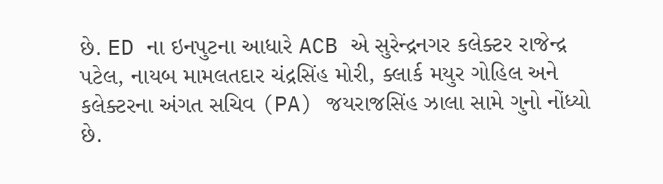છે. ED ના ઇનપુટના આધારે ACB એ સુરેન્દ્રનગર કલેક્ટર રાજેન્દ્ર પટેલ, નાયબ મામલતદાર ચંદ્રસિંહ મોરી, ક્લાર્ક મયુર ગોહિલ અને કલેક્ટરના અંગત સચિવ (PA) જયરાજસિંહ ઝાલા સામે ગુનો નોંધ્યો છે.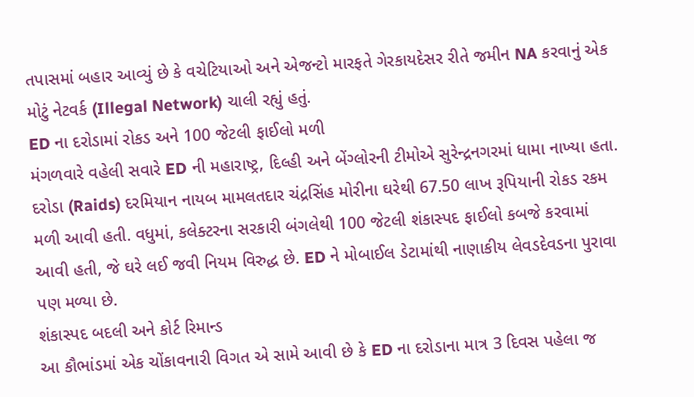તપાસમાં બહાર આવ્યું છે કે વચેટિયાઓ અને એજન્ટો મારફતે ગેરકાયદેસર રીતે જમીન NA કરવાનું એક મોટું નેટવર્ક (Illegal Network) ચાલી રહ્યું હતું.
ED ના દરોડામાં રોકડ અને 100 જેટલી ફાઈલો મળી
મંગળવારે વહેલી સવારે ED ની મહારાષ્ટ્ર, દિલ્હી અને બેંગ્લોરની ટીમોએ સુરેન્દ્રનગરમાં ધામા નાખ્યા હતા. દરોડા (Raids) દરમિયાન નાયબ મામલતદાર ચંદ્રસિંહ મોરીના ઘરેથી 67.50 લાખ રૂપિયાની રોકડ રકમ મળી આવી હતી. વધુમાં, કલેક્ટરના સરકારી બંગલેથી 100 જેટલી શંકાસ્પદ ફાઈલો કબજે કરવામાં આવી હતી, જે ઘરે લઈ જવી નિયમ વિરુદ્ધ છે. ED ને મોબાઈલ ડેટામાંથી નાણાકીય લેવડદેવડના પુરાવા પણ મળ્યા છે.
શંકાસ્પદ બદલી અને કોર્ટ રિમાન્ડ
આ કૌભાંડમાં એક ચોંકાવનારી વિગત એ સામે આવી છે કે ED ના દરોડાના માત્ર 3 દિવસ પહેલા જ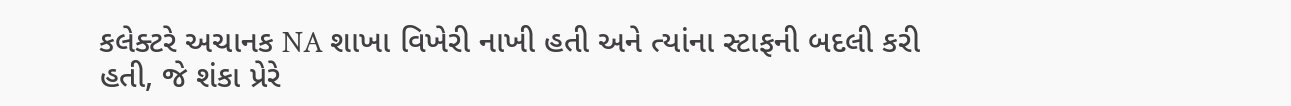કલેક્ટરે અચાનક NA શાખા વિખેરી નાખી હતી અને ત્યાંના સ્ટાફની બદલી કરી હતી, જે શંકા પ્રેરે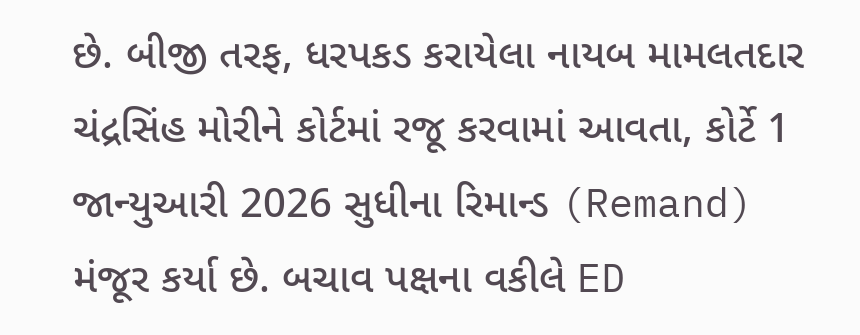છે. બીજી તરફ, ધરપકડ કરાયેલા નાયબ મામલતદાર ચંદ્રસિંહ મોરીને કોર્ટમાં રજૂ કરવામાં આવતા, કોર્ટે 1 જાન્યુઆરી 2026 સુધીના રિમાન્ડ (Remand) મંજૂર કર્યા છે. બચાવ પક્ષના વકીલે ED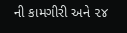ની કામગીરી અને ૨૪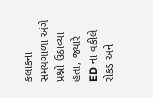કલાકના સમયગાળા અંગે પ્રશ્નો ઉઠાવ્યા હતા, જ્યારે ED ના વકીલે રોકડ અને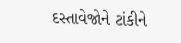દસ્તાવેજોને ટાંકીને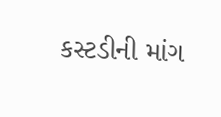કસ્ટડીની માંગ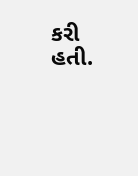કરી હતી.